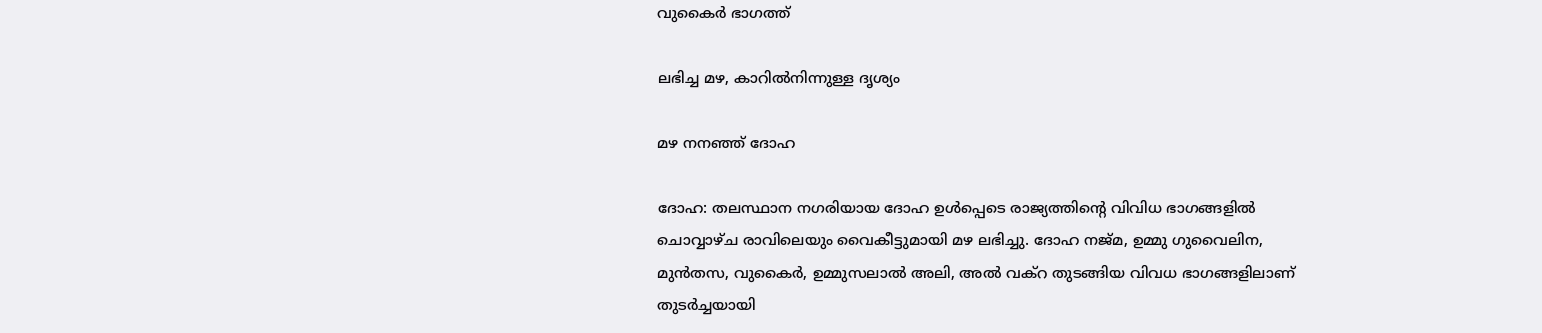വുകൈർ ഭാഗത്ത്

ലഭിച്ച മഴ, കാറിൽനിന്നുള്ള ദൃശ്യം

മഴ നനഞ്ഞ് ദോഹ

ദോഹ: തലസ്ഥാന നഗരിയായ ദോഹ ഉൾപ്പെടെ രാജ്യത്തിന്റെ വിവിധ ഭാഗങ്ങളിൽ ചൊവ്വാഴ്ച രാവിലെയും വൈകീട്ടുമായി മഴ ലഭിച്ചു. ദോഹ നജ്മ, ഉമ്മു ഗുവൈലിന, മുൻതസ, വുകൈർ, ഉമ്മുസലാൽ അലി, അൽ വക്റ തുടങ്ങിയ വിവധ ഭാഗങ്ങളിലാണ് തുടർച്ചയായി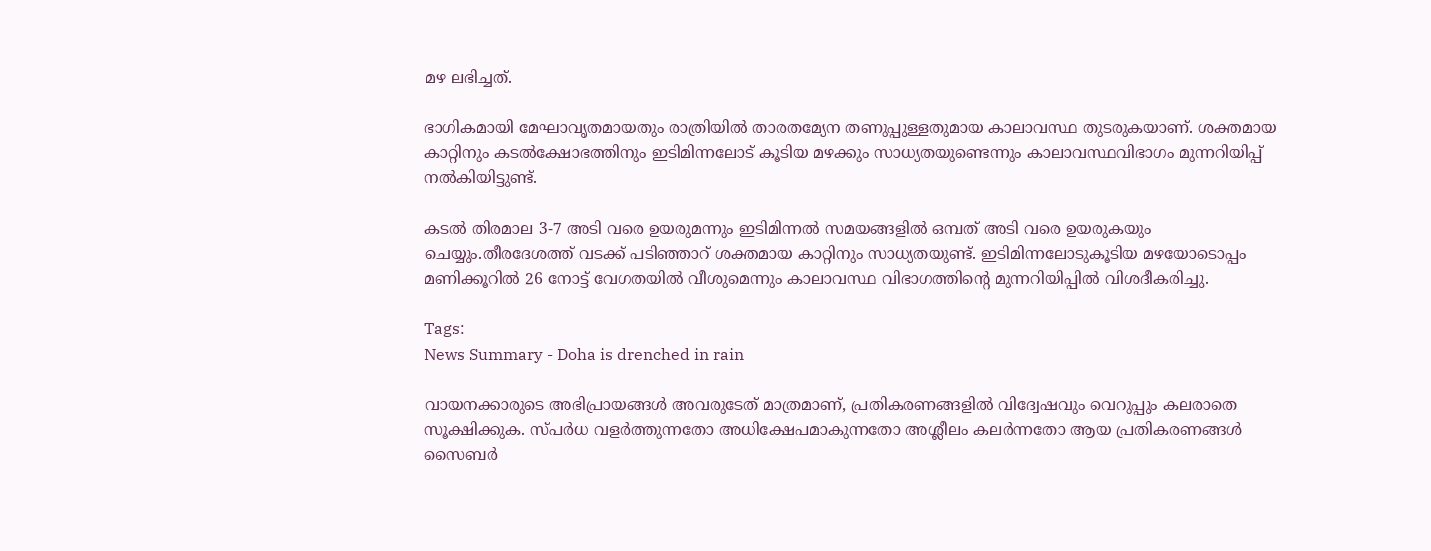മഴ ലഭിച്ചത്.

ഭാഗികമായി മേഘാവൃതമായതും രാത്രിയിൽ താരതമ്യേന തണുപ്പുള്ളതുമായ കാലാവസ്ഥ തുടരുകയാണ്. ശക്തമായ കാറ്റിനും കടൽക്ഷോഭത്തിനും ഇടിമിന്നലോട് കൂടിയ മഴക്കും സാധ്യതയുണ്ടെന്നും കാലാവസ്ഥവിഭാഗം മുന്നറിയിപ്പ് നൽകിയിട്ടുണ്ട്.

കടൽ തിരമാല 3-7 അടി വരെ ഉയരുമന്നും ഇടിമിന്നൽ സമയങ്ങളിൽ ഒമ്പത് അടി വരെ ഉയരുകയും ചെയ്യും.തീരദേശത്ത് വടക്ക് പടിഞ്ഞാറ് ശക്തമായ കാറ്റിനും സാധ്യതയുണ്ട്. ഇടിമിന്നലോടുകൂടിയ മഴയോടൊപ്പം മണിക്കൂറിൽ 26 നോട്ട് വേഗതയിൽ വീശുമെന്നും കാലാവസ്ഥ വിഭാഗത്തിന്റെ മുന്നറിയിപ്പിൽ വിശദീകരിച്ചു.

Tags:
News Summary - Doha is drenched in rain

വായനക്കാരുടെ അഭിപ്രായങ്ങള്‍ അവരുടേത് മാത്രമാണ്, പ്രതികരണങ്ങളിൽ വിദ്വേഷവും വെറുപ്പും കലരാതെ സൂക്ഷിക്കുക. സ്പർധ വളർത്തുന്നതോ അധിക്ഷേപമാകുന്നതോ അശ്ലീലം കലർന്നതോ ആയ പ്രതികരണങ്ങൾ സൈബർ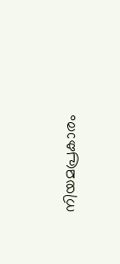നിയമപ്രകാരം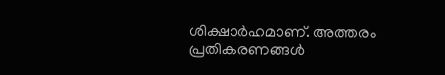ശിക്ഷാർഹമാണ്. അത്തരം പ്രതികരണങ്ങൾ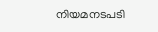നിയമനടപടി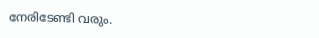നേരിടേണ്ടി വരും.